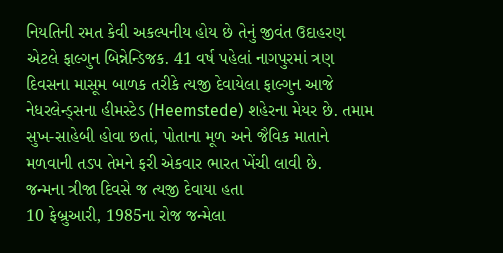નિયતિની રમત કેવી અકલ્પનીય હોય છે તેનું જીવંત ઉદાહરણ એટલે ફાલ્ગુન બિન્નેન્ડિજક. 41 વર્ષ પહેલાં નાગપુરમાં ત્રણ દિવસના માસૂમ બાળક તરીકે ત્યજી દેવાયેલા ફાલ્ગુન આજે નેધરલેન્ડ્સના હીમસ્ટેડ (Heemstede) શહેરના મેયર છે. તમામ સુખ-સાહેબી હોવા છતાં, પોતાના મૂળ અને જૈવિક માતાને મળવાની તડપ તેમને ફરી એકવાર ભારત ખેંચી લાવી છે.
જન્મના ત્રીજા દિવસે જ ત્યજી દેવાયા હતા
10 ફેબ્રુઆરી, 1985ના રોજ જન્મેલા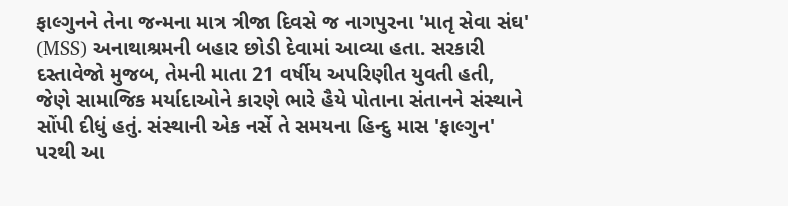ફાલ્ગુનને તેના જન્મના માત્ર ત્રીજા દિવસે જ નાગપુરના 'માતૃ સેવા સંઘ' (MSS) અનાથાશ્રમની બહાર છોડી દેવામાં આવ્યા હતા. સરકારી દસ્તાવેજો મુજબ, તેમની માતા 21 વર્ષીય અપરિણીત યુવતી હતી, જેણે સામાજિક મર્યાદાઓને કારણે ભારે હૈયે પોતાના સંતાનને સંસ્થાને સોંપી દીધું હતું. સંસ્થાની એક નર્સે તે સમયના હિન્દુ માસ 'ફાલ્ગુન' પરથી આ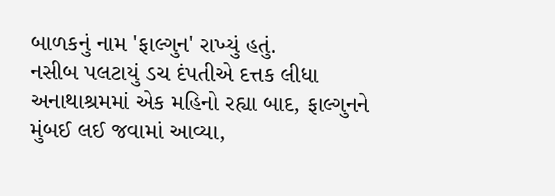બાળકનું નામ 'ફાલ્ગુન' રાખ્યું હતું.
નસીબ પલટાયું ડચ દંપતીએ દત્તક લીધા
અનાથાશ્રમમાં એક મહિનો રહ્યા બાદ, ફાલ્ગુનને મુંબઈ લઈ જવામાં આવ્યા,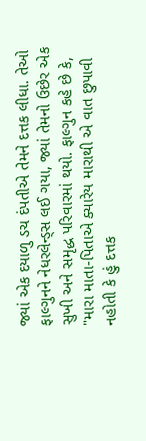જ્યાં એક દયાળુ ડચ દંપતીએ તેમને દત્તક લીધા. તેઓ ફાલ્ગુનને નેધરલેન્ડ્સ લઈ ગયા, જ્યાં તેમનો ઉછેર એક સુખી અને સમૃદ્ધ પરિવારમાં થયો. ફાલ્ગુન કહે છે કે, "મારા માતા-પિતાએ ક્યારેય મારાથી એ વાત છુપાવી નહોતી કે હું દત્તક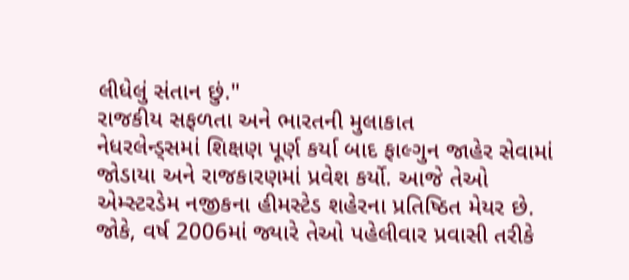લીધેલું સંતાન છું."
રાજકીય સફળતા અને ભારતની મુલાકાત
નેધરલેન્ડ્સમાં શિક્ષણ પૂર્ણ કર્યા બાદ ફાલ્ગુન જાહેર સેવામાં જોડાયા અને રાજકારણમાં પ્રવેશ કર્યો. આજે તેઓ એમ્સ્ટરડેમ નજીકના હીમસ્ટેડ શહેરના પ્રતિષ્ઠિત મેયર છે. જોકે, વર્ષ 2006માં જ્યારે તેઓ પહેલીવાર પ્રવાસી તરીકે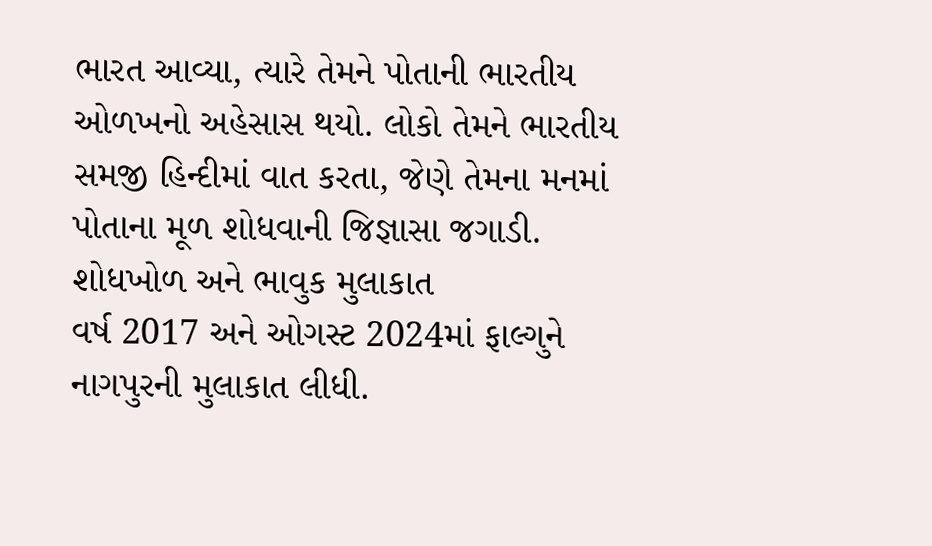ભારત આવ્યા, ત્યારે તેમને પોતાની ભારતીય ઓળખનો અહેસાસ થયો. લોકો તેમને ભારતીય સમજી હિન્દીમાં વાત કરતા, જેણે તેમના મનમાં પોતાના મૂળ શોધવાની જિજ્ઞાસા જગાડી.
શોધખોળ અને ભાવુક મુલાકાત
વર્ષ 2017 અને ઓગસ્ટ 2024માં ફાલ્ગુને નાગપુરની મુલાકાત લીધી.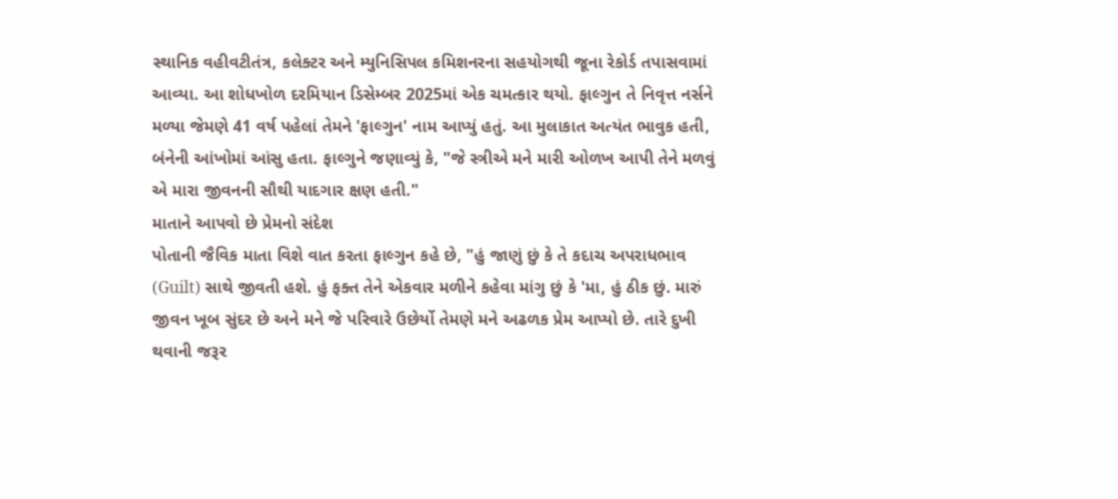સ્થાનિક વહીવટીતંત્ર, કલેક્ટર અને મ્યુનિસિપલ કમિશનરના સહયોગથી જૂના રેકોર્ડ તપાસવામાં આવ્યા. આ શોધખોળ દરમિયાન ડિસેમ્બર 2025માં એક ચમત્કાર થયો. ફાલ્ગુન તે નિવૃત્ત નર્સને મળ્યા જેમણે 41 વર્ષ પહેલાં તેમને 'ફાલ્ગુન' નામ આપ્યું હતું. આ મુલાકાત અત્યંત ભાવુક હતી, બંનેની આંખોમાં આંસુ હતા. ફાલ્ગુને જણાવ્યું કે, "જે સ્ત્રીએ મને મારી ઓળખ આપી તેને મળવું એ મારા જીવનની સૌથી યાદગાર ક્ષણ હતી."
માતાને આપવો છે પ્રેમનો સંદેશ
પોતાની જૈવિક માતા વિશે વાત કરતા ફાલ્ગુન કહે છે, "હું જાણું છું કે તે કદાચ અપરાધભાવ (Guilt) સાથે જીવતી હશે. હું ફક્ત તેને એકવાર મળીને કહેવા માંગુ છું કે 'મા, હું ઠીક છું. મારું જીવન ખૂબ સુંદર છે અને મને જે પરિવારે ઉછેર્યો તેમણે મને અઢળક પ્રેમ આપ્યો છે. તારે દુખી થવાની જરૂર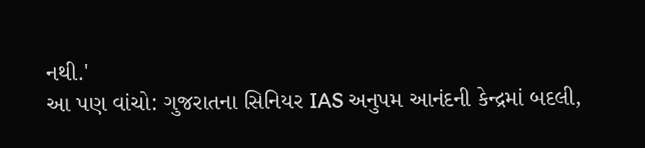નથી.'
આ પણ વાંચો: ગુજરાતના સિનિયર IAS અનુપમ આનંદની કેન્દ્રમાં બદલી,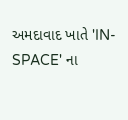અમદાવાદ ખાતે 'IN-SPACE' ના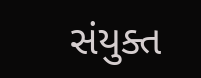સંયુક્ત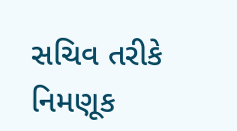સચિવ તરીકે નિમણૂક